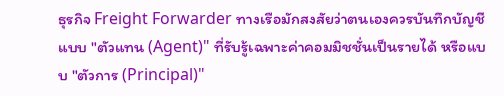ธุรกิจ Freight Forwarder ทางเรือมักสงสัยว่าตนเองควรบันทึกบัญชีแบบ "ตัวแทน (Agent)" ที่รับรู้เฉพาะค่าคอมมิชชั่นเป็นรายได้ หรือแบบ "ตัวการ (Principal)"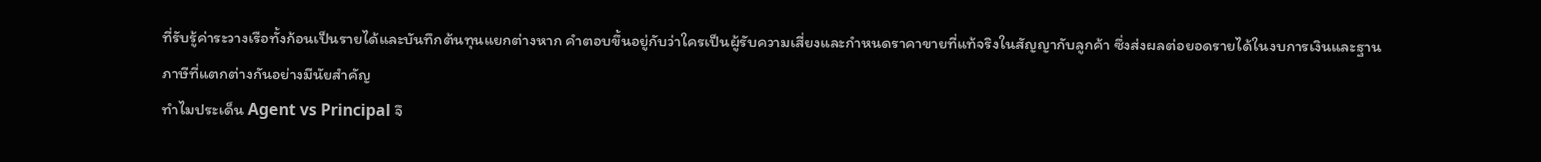ที่รับรู้ค่าระวางเรือทั้งก้อนเป็นรายได้และบันทึกต้นทุนแยกต่างหาก คำตอบขึ้นอยู่กับว่าใครเป็นผู้รับความเสี่ยงและกำหนดราคาขายที่แท้จริงในสัญญากับลูกค้า ซึ่งส่งผลต่อยอดรายได้ในงบการเงินและฐานภาษีที่แตกต่างกันอย่างมีนัยสำคัญ
ทำไมประเด็น Agent vs Principal จึ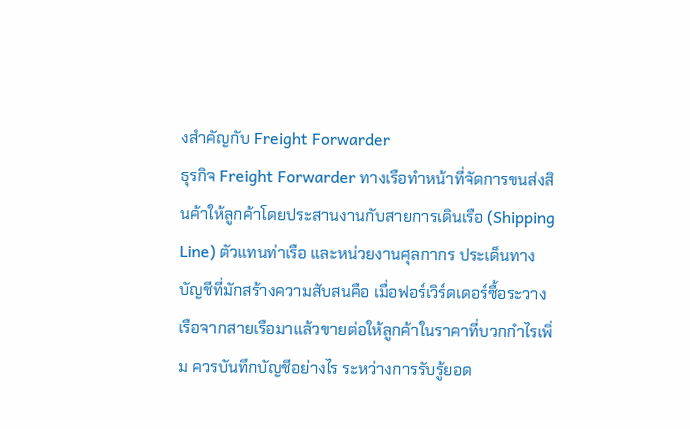งสำคัญกับ Freight Forwarder
ธุรกิจ Freight Forwarder ทางเรือทำหน้าที่จัดการขนส่งสินค้าให้ลูกค้าโดยประสานงานกับสายการเดินเรือ (Shipping Line) ตัวแทนท่าเรือ และหน่วยงานศุลกากร ประเด็นทางบัญชีที่มักสร้างความสับสนคือ เมื่อฟอร์เวิร์ดเดอร์ซื้อระวางเรือจากสายเรือมาแล้วขายต่อให้ลูกค้าในราคาที่บวกกำไรเพิ่ม ควรบันทึกบัญชีอย่างไร ระหว่างการรับรู้ยอด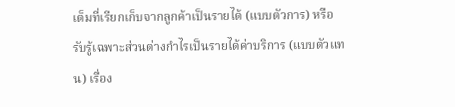เต็มที่เรียกเก็บจากลูกค้าเป็นรายได้ (แบบตัวการ) หรือรับรู้เฉพาะส่วนต่างกำไรเป็นรายได้ค่าบริการ (แบบตัวแทน) เรื่อง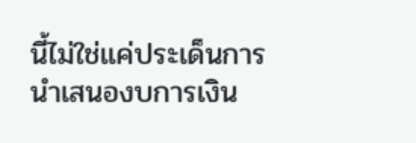นี้ไม่ใช่แค่ประเด็นการนำเสนองบการเงิน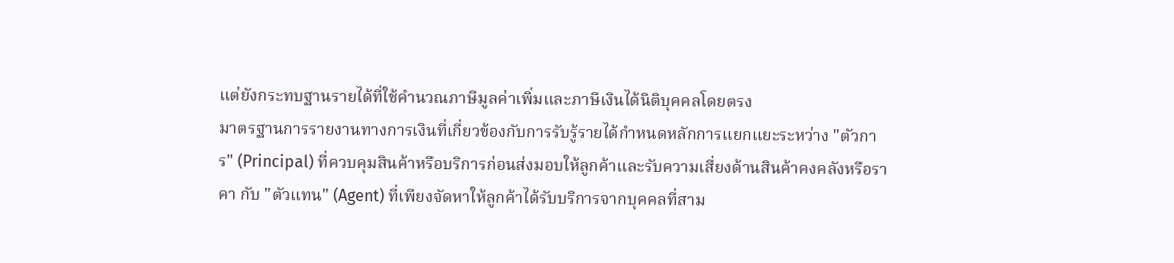แต่ยังกระทบฐานรายได้ที่ใช้คำนวณภาษีมูลค่าเพิ่มและภาษีเงินได้นิติบุคคลโดยตรง
มาตรฐานการรายงานทางการเงินที่เกี่ยวข้องกับการรับรู้รายได้กำหนดหลักการแยกแยะระหว่าง "ตัวการ" (Principal) ที่ควบคุมสินค้าหรือบริการก่อนส่งมอบให้ลูกค้าและรับความเสี่ยงด้านสินค้าคงคลังหรือราคา กับ "ตัวแทน" (Agent) ที่เพียงจัดหาให้ลูกค้าได้รับบริการจากบุคคลที่สาม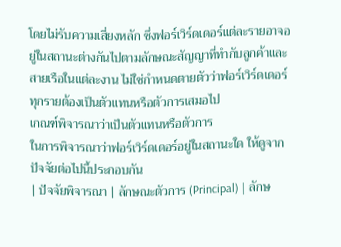โดยไม่รับความเสี่ยงหลัก ซึ่งฟอร์เวิร์ดเดอร์แต่ละรายอาจอยู่ในสถานะต่างกันไปตามลักษณะสัญญาที่ทำกับลูกค้าและสายเรือในแต่ละงาน ไม่ใช่กำหนดตายตัวว่าฟอร์เวิร์ดเดอร์ทุกรายต้องเป็นตัวแทนหรือตัวการเสมอไป
เกณฑ์พิจารณาว่าเป็นตัวแทนหรือตัวการ
ในการพิจารณาว่าฟอร์เวิร์ดเดอร์อยู่ในสถานะใด ให้ดูจากปัจจัยต่อไปนี้ประกอบกัน
| ปัจจัยพิจารณา | ลักษณะตัวการ (Principal) | ลักษ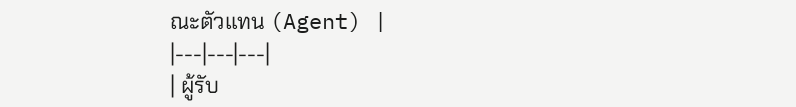ณะตัวแทน (Agent) |
|---|---|---|
| ผู้รับ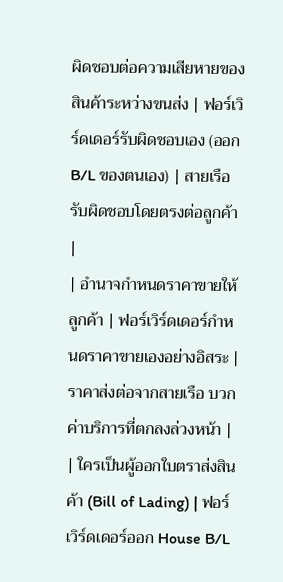ผิดชอบต่อความเสียหายของสินค้าระหว่างขนส่ง | ฟอร์เวิร์ดเดอร์รับผิดชอบเอง (ออก B/L ของตนเอง) | สายเรือรับผิดชอบโดยตรงต่อลูกค้า |
| อำนาจกำหนดราคาขายให้ลูกค้า | ฟอร์เวิร์ดเดอร์กำหนดราคาขายเองอย่างอิสระ | ราคาส่งต่อจากสายเรือ บวกค่าบริการที่ตกลงล่วงหน้า |
| ใครเป็นผู้ออกใบตราส่งสินค้า (Bill of Lading) | ฟอร์เวิร์ดเดอร์ออก House B/L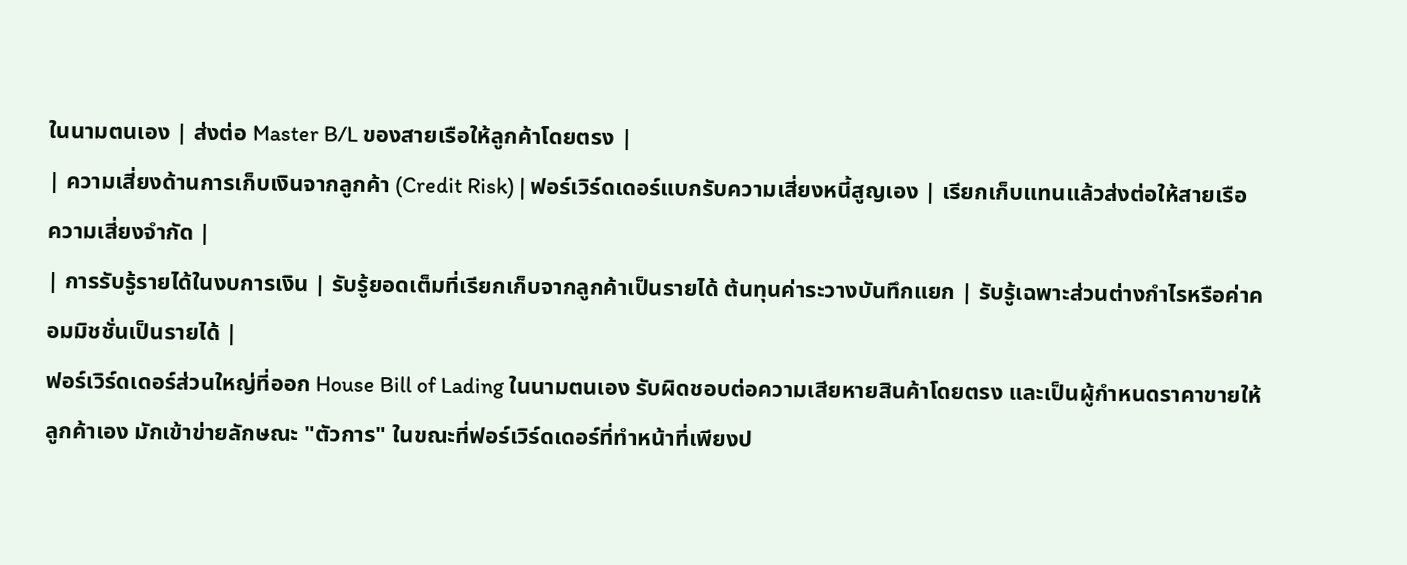ในนามตนเอง | ส่งต่อ Master B/L ของสายเรือให้ลูกค้าโดยตรง |
| ความเสี่ยงด้านการเก็บเงินจากลูกค้า (Credit Risk) | ฟอร์เวิร์ดเดอร์แบกรับความเสี่ยงหนี้สูญเอง | เรียกเก็บแทนแล้วส่งต่อให้สายเรือ ความเสี่ยงจำกัด |
| การรับรู้รายได้ในงบการเงิน | รับรู้ยอดเต็มที่เรียกเก็บจากลูกค้าเป็นรายได้ ต้นทุนค่าระวางบันทึกแยก | รับรู้เฉพาะส่วนต่างกำไรหรือค่าคอมมิชชั่นเป็นรายได้ |
ฟอร์เวิร์ดเดอร์ส่วนใหญ่ที่ออก House Bill of Lading ในนามตนเอง รับผิดชอบต่อความเสียหายสินค้าโดยตรง และเป็นผู้กำหนดราคาขายให้ลูกค้าเอง มักเข้าข่ายลักษณะ "ตัวการ" ในขณะที่ฟอร์เวิร์ดเดอร์ที่ทำหน้าที่เพียงป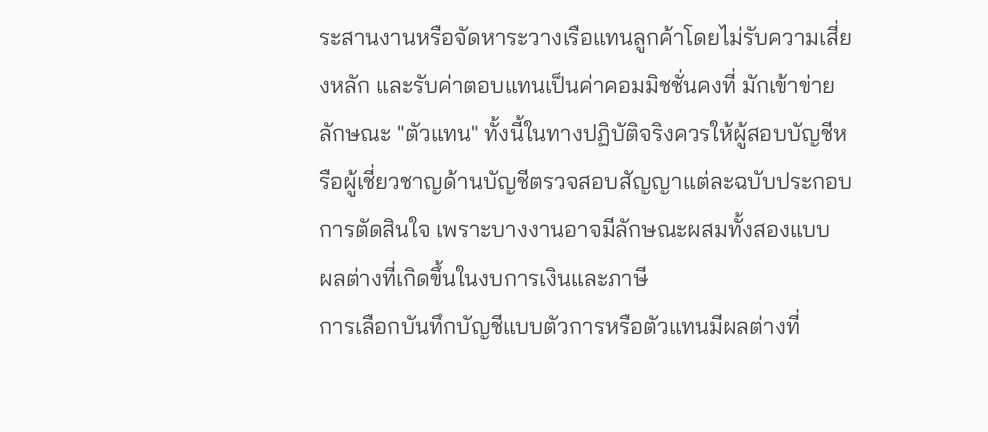ระสานงานหรือจัดหาระวางเรือแทนลูกค้าโดยไม่รับความเสี่ยงหลัก และรับค่าตอบแทนเป็นค่าคอมมิชชั่นคงที่ มักเข้าข่ายลักษณะ "ตัวแทน" ทั้งนี้ในทางปฏิบัติจริงควรให้ผู้สอบบัญชีหรือผู้เชี่ยวชาญด้านบัญชีตรวจสอบสัญญาแต่ละฉบับประกอบการตัดสินใจ เพราะบางงานอาจมีลักษณะผสมทั้งสองแบบ
ผลต่างที่เกิดขึ้นในงบการเงินและภาษี
การเลือกบันทึกบัญชีแบบตัวการหรือตัวแทนมีผลต่างที่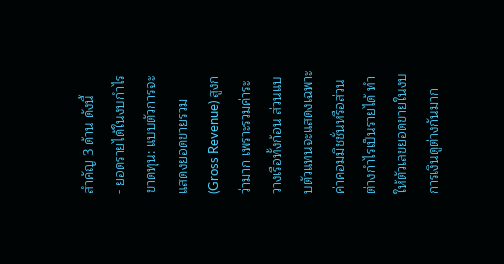สำคัญ 3 ด้าน ดังนี้
- ยอดรายได้ในงบกำไรขาดทุน: แบบตัวการจะแสดงยอดขายรวม (Gross Revenue) สูงกว่ามาก เพราะรวมค่าระวางเรือทั้งก้อน ส่วนแบบตัวแทนจะแสดงเฉพาะค่าคอมมิชชั่นหรือส่วนต่างกำไรเป็นรายได้ ทำให้ตัวเลขยอดขายในงบการเงินดูต่างกันมาก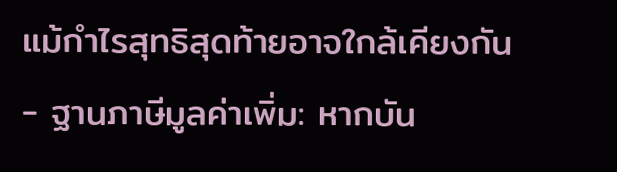แม้กำไรสุทธิสุดท้ายอาจใกล้เคียงกัน
- ฐานภาษีมูลค่าเพิ่ม: หากบัน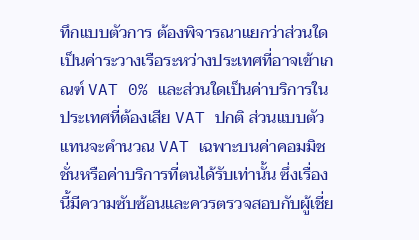ทึกแบบตัวการ ต้องพิจารณาแยกว่าส่วนใดเป็นค่าระวางเรือระหว่างประเทศที่อาจเข้าเกณฑ์ VAT 0% และส่วนใดเป็นค่าบริการในประเทศที่ต้องเสีย VAT ปกติ ส่วนแบบตัวแทนจะคำนวณ VAT เฉพาะบนค่าคอมมิชชั่นหรือค่าบริการที่ตนได้รับเท่านั้น ซึ่งเรื่องนี้มีความซับซ้อนและควรตรวจสอบกับผู้เชี่ย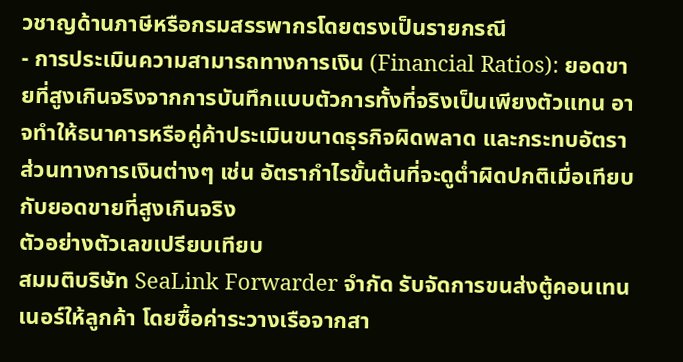วชาญด้านภาษีหรือกรมสรรพากรโดยตรงเป็นรายกรณี
- การประเมินความสามารถทางการเงิน (Financial Ratios): ยอดขายที่สูงเกินจริงจากการบันทึกแบบตัวการทั้งที่จริงเป็นเพียงตัวแทน อาจทำให้ธนาคารหรือคู่ค้าประเมินขนาดธุรกิจผิดพลาด และกระทบอัตราส่วนทางการเงินต่างๆ เช่น อัตรากำไรขั้นต้นที่จะดูต่ำผิดปกติเมื่อเทียบกับยอดขายที่สูงเกินจริง
ตัวอย่างตัวเลขเปรียบเทียบ
สมมติบริษัท SeaLink Forwarder จำกัด รับจัดการขนส่งตู้คอนเทนเนอร์ให้ลูกค้า โดยซื้อค่าระวางเรือจากสา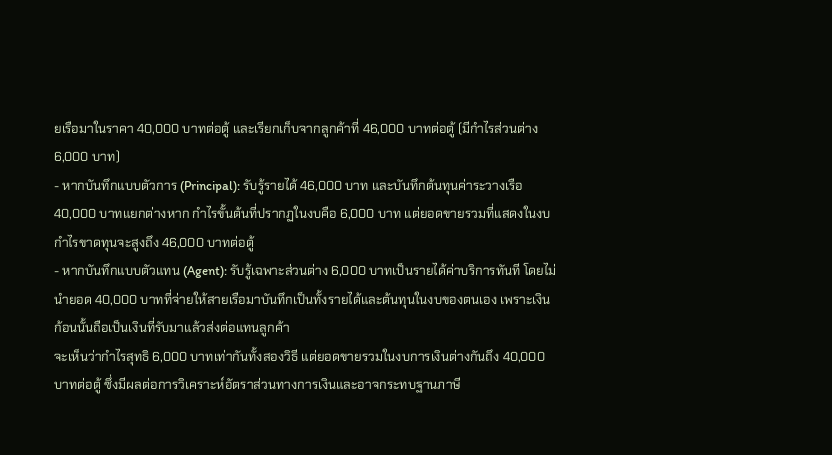ยเรือมาในราคา 40,000 บาทต่อตู้ และเรียกเก็บจากลูกค้าที่ 46,000 บาทต่อตู้ (มีกำไรส่วนต่าง 6,000 บาท)
- หากบันทึกแบบตัวการ (Principal): รับรู้รายได้ 46,000 บาท และบันทึกต้นทุนค่าระวางเรือ 40,000 บาทแยกต่างหาก กำไรขั้นต้นที่ปรากฏในงบคือ 6,000 บาท แต่ยอดขายรวมที่แสดงในงบกำไรขาดทุนจะสูงถึง 46,000 บาทต่อตู้
- หากบันทึกแบบตัวแทน (Agent): รับรู้เฉพาะส่วนต่าง 6,000 บาทเป็นรายได้ค่าบริการทันที โดยไม่นำยอด 40,000 บาทที่จ่ายให้สายเรือมาบันทึกเป็นทั้งรายได้และต้นทุนในงบของตนเอง เพราะเงินก้อนนั้นถือเป็นเงินที่รับมาแล้วส่งต่อแทนลูกค้า
จะเห็นว่ากำไรสุทธิ 6,000 บาทเท่ากันทั้งสองวิธี แต่ยอดขายรวมในงบการเงินต่างกันถึง 40,000 บาทต่อตู้ ซึ่งมีผลต่อการวิเคราะห์อัตราส่วนทางการเงินและอาจกระทบฐานภาษี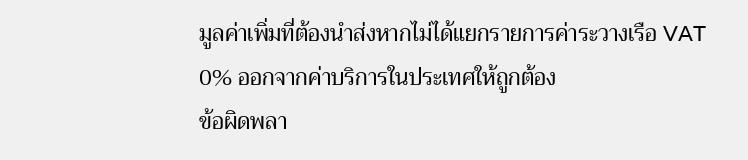มูลค่าเพิ่มที่ต้องนำส่งหากไม่ได้แยกรายการค่าระวางเรือ VAT 0% ออกจากค่าบริการในประเทศให้ถูกต้อง
ข้อผิดพลา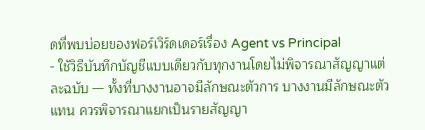ดที่พบบ่อยของฟอร์เวิร์ดเดอร์เรื่อง Agent vs Principal
- ใช้วิธีบันทึกบัญชีแบบเดียวกับทุกงานโดยไม่พิจารณาสัญญาแต่ละฉบับ — ทั้งที่บางงานอาจมีลักษณะตัวการ บางงานมีลักษณะตัวแทน ควรพิจารณาแยกเป็นรายสัญญา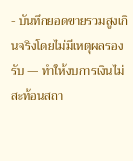- บันทึกยอดขายรวมสูงเกินจริงโดยไม่มีเหตุผลรองรับ — ทำให้งบการเงินไม่สะท้อนสถา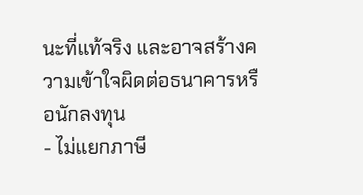นะที่แท้จริง และอาจสร้างความเข้าใจผิดต่อธนาคารหรือนักลงทุน
- ไม่แยกภาษี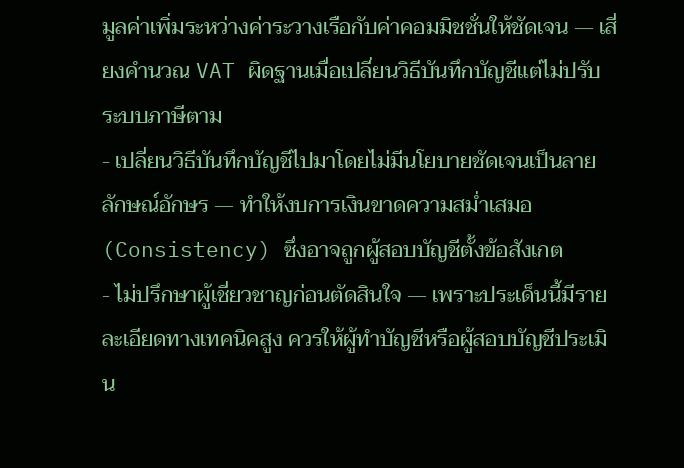มูลค่าเพิ่มระหว่างค่าระวางเรือกับค่าคอมมิชชั่นให้ชัดเจน — เสี่ยงคำนวณ VAT ผิดฐานเมื่อเปลี่ยนวิธีบันทึกบัญชีแต่ไม่ปรับระบบภาษีตาม
- เปลี่ยนวิธีบันทึกบัญชีไปมาโดยไม่มีนโยบายชัดเจนเป็นลายลักษณ์อักษร — ทำให้งบการเงินขาดความสม่ำเสมอ (Consistency) ซึ่งอาจถูกผู้สอบบัญชีตั้งข้อสังเกต
- ไม่ปรึกษาผู้เชี่ยวชาญก่อนตัดสินใจ — เพราะประเด็นนี้มีรายละเอียดทางเทคนิคสูง ควรให้ผู้ทำบัญชีหรือผู้สอบบัญชีประเมิน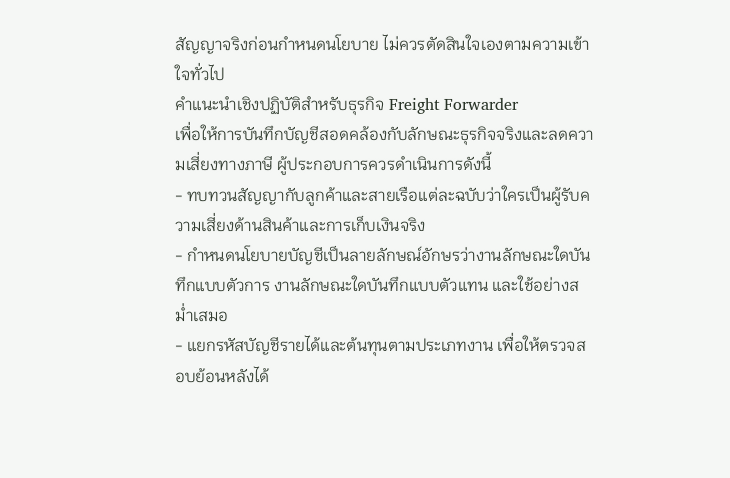สัญญาจริงก่อนกำหนดนโยบาย ไม่ควรตัดสินใจเองตามความเข้าใจทั่วไป
คำแนะนำเชิงปฏิบัติสำหรับธุรกิจ Freight Forwarder
เพื่อให้การบันทึกบัญชีสอดคล้องกับลักษณะธุรกิจจริงและลดความเสี่ยงทางภาษี ผู้ประกอบการควรดำเนินการดังนี้
- ทบทวนสัญญากับลูกค้าและสายเรือแต่ละฉบับว่าใครเป็นผู้รับความเสี่ยงด้านสินค้าและการเก็บเงินจริง
- กำหนดนโยบายบัญชีเป็นลายลักษณ์อักษรว่างานลักษณะใดบันทึกแบบตัวการ งานลักษณะใดบันทึกแบบตัวแทน และใช้อย่างสม่ำเสมอ
- แยกรหัสบัญชีรายได้และต้นทุนตามประเภทงาน เพื่อให้ตรวจสอบย้อนหลังได้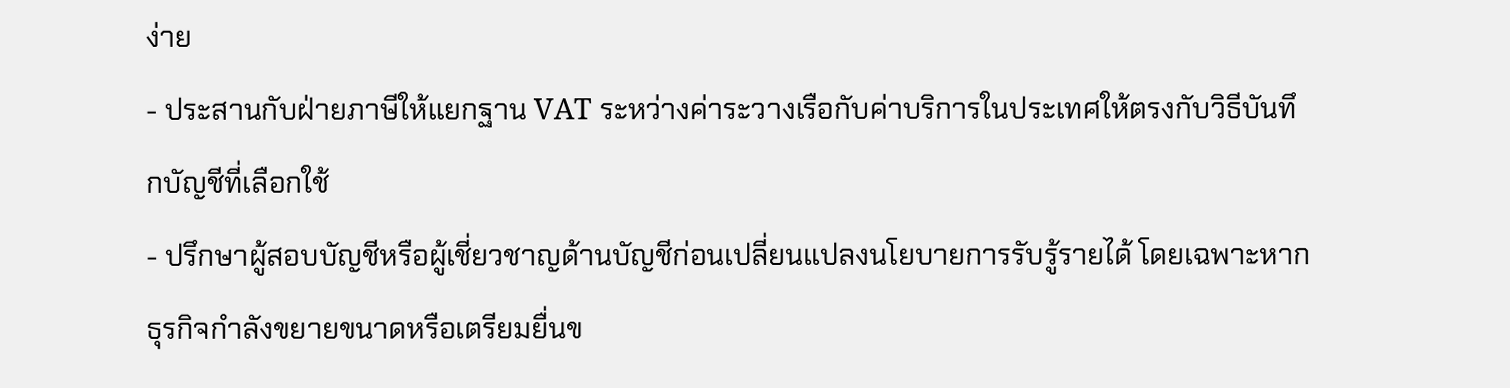ง่าย
- ประสานกับฝ่ายภาษีให้แยกฐาน VAT ระหว่างค่าระวางเรือกับค่าบริการในประเทศให้ตรงกับวิธีบันทึกบัญชีที่เลือกใช้
- ปรึกษาผู้สอบบัญชีหรือผู้เชี่ยวชาญด้านบัญชีก่อนเปลี่ยนแปลงนโยบายการรับรู้รายได้ โดยเฉพาะหากธุรกิจกำลังขยายขนาดหรือเตรียมยื่นข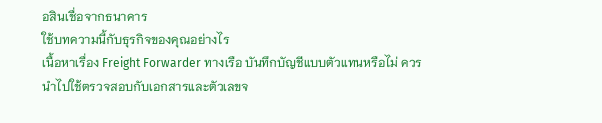อสินเชื่อจากธนาคาร
ใช้บทความนี้กับธุรกิจของคุณอย่างไร
เนื้อหาเรื่อง Freight Forwarder ทางเรือ บันทึกบัญชีแบบตัวแทนหรือไม่ ควรนำไปใช้ตรวจสอบกับเอกสารและตัวเลขจ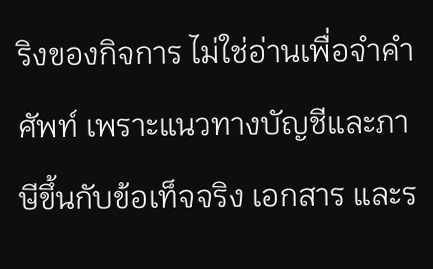ริงของกิจการ ไม่ใช่อ่านเพื่อจำคำศัพท์ เพราะแนวทางบัญชีและภาษีขึ้นกับข้อเท็จจริง เอกสาร และร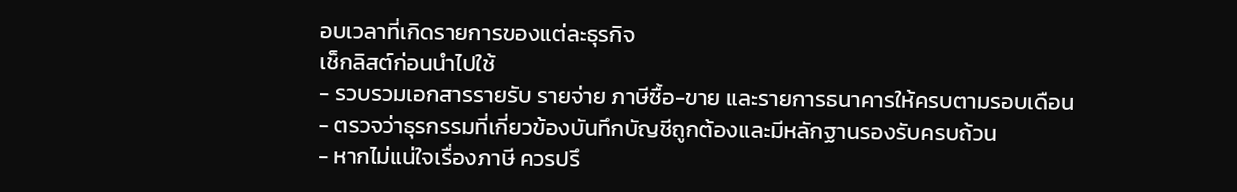อบเวลาที่เกิดรายการของแต่ละธุรกิจ
เช็กลิสต์ก่อนนำไปใช้
- รวบรวมเอกสารรายรับ รายจ่าย ภาษีซื้อ-ขาย และรายการธนาคารให้ครบตามรอบเดือน
- ตรวจว่าธุรกรรมที่เกี่ยวข้องบันทึกบัญชีถูกต้องและมีหลักฐานรองรับครบถ้วน
- หากไม่แน่ใจเรื่องภาษี ควรปรึ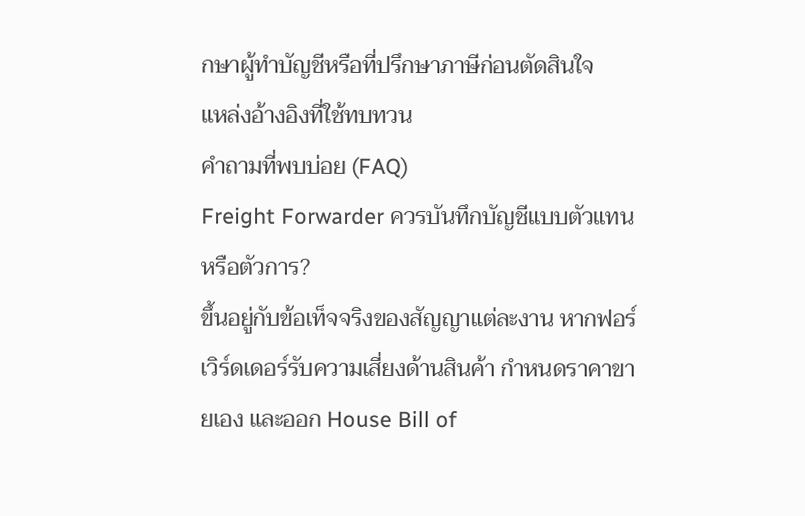กษาผู้ทำบัญชีหรือที่ปรึกษาภาษีก่อนตัดสินใจ
แหล่งอ้างอิงที่ใช้ทบทวน
คำถามที่พบบ่อย (FAQ)
Freight Forwarder ควรบันทึกบัญชีแบบตัวแทนหรือตัวการ?
ขึ้นอยู่กับข้อเท็จจริงของสัญญาแต่ละงาน หากฟอร์เวิร์ดเดอร์รับความเสี่ยงด้านสินค้า กำหนดราคาขายเอง และออก House Bill of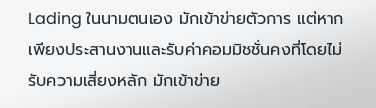Lading ในนามตนเอง มักเข้าข่ายตัวการ แต่หากเพียงประสานงานและรับค่าคอมมิชชั่นคงที่โดยไม่รับความเสี่ยงหลัก มักเข้าข่าย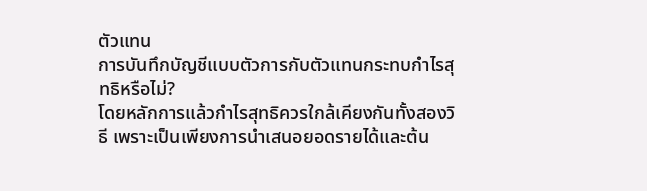ตัวแทน
การบันทึกบัญชีแบบตัวการกับตัวแทนกระทบกำไรสุทธิหรือไม่?
โดยหลักการแล้วกำไรสุทธิควรใกล้เคียงกันทั้งสองวิธี เพราะเป็นเพียงการนำเสนอยอดรายได้และต้น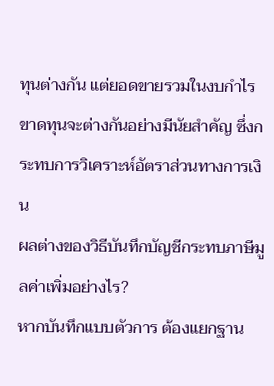ทุนต่างกัน แต่ยอดขายรวมในงบกำไรขาดทุนจะต่างกันอย่างมีนัยสำคัญ ซึ่งกระทบการวิเคราะห์อัตราส่วนทางการเงิน
ผลต่างของวิธีบันทึกบัญชีกระทบภาษีมูลค่าเพิ่มอย่างไร?
หากบันทึกแบบตัวการ ต้องแยกฐาน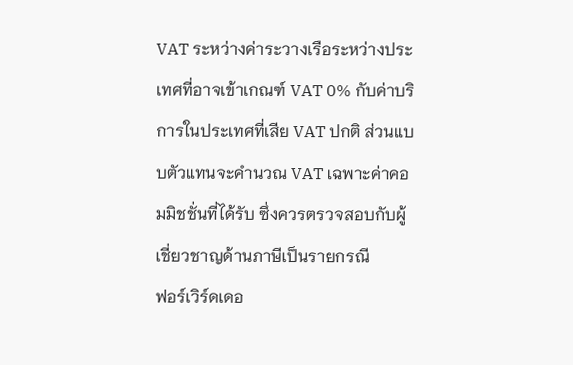VAT ระหว่างค่าระวางเรือระหว่างประเทศที่อาจเข้าเกณฑ์ VAT 0% กับค่าบริการในประเทศที่เสีย VAT ปกติ ส่วนแบบตัวแทนจะคำนวณ VAT เฉพาะค่าคอมมิชชั่นที่ได้รับ ซึ่งควรตรวจสอบกับผู้เชี่ยวชาญด้านภาษีเป็นรายกรณี
ฟอร์เวิร์ดเดอ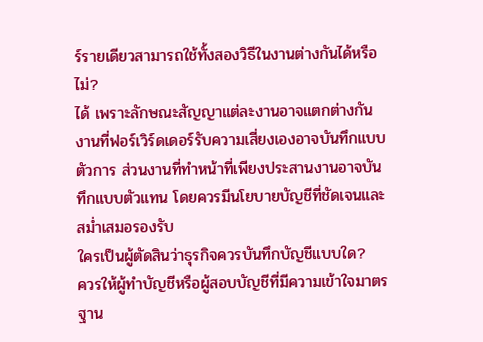ร์รายเดียวสามารถใช้ทั้งสองวิธีในงานต่างกันได้หรือไม่?
ได้ เพราะลักษณะสัญญาแต่ละงานอาจแตกต่างกัน งานที่ฟอร์เวิร์ดเดอร์รับความเสี่ยงเองอาจบันทึกแบบตัวการ ส่วนงานที่ทำหน้าที่เพียงประสานงานอาจบันทึกแบบตัวแทน โดยควรมีนโยบายบัญชีที่ชัดเจนและสม่ำเสมอรองรับ
ใครเป็นผู้ตัดสินว่าธุรกิจควรบันทึกบัญชีแบบใด?
ควรให้ผู้ทำบัญชีหรือผู้สอบบัญชีที่มีความเข้าใจมาตรฐาน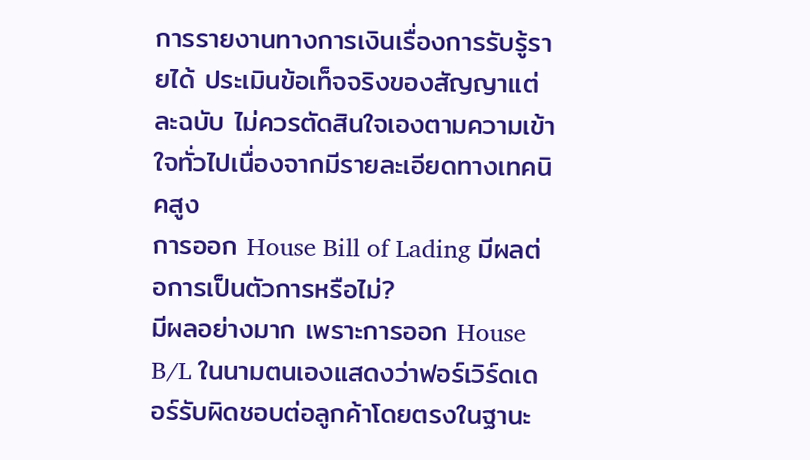การรายงานทางการเงินเรื่องการรับรู้รายได้ ประเมินข้อเท็จจริงของสัญญาแต่ละฉบับ ไม่ควรตัดสินใจเองตามความเข้าใจทั่วไปเนื่องจากมีรายละเอียดทางเทคนิคสูง
การออก House Bill of Lading มีผลต่อการเป็นตัวการหรือไม่?
มีผลอย่างมาก เพราะการออก House B/L ในนามตนเองแสดงว่าฟอร์เวิร์ดเดอร์รับผิดชอบต่อลูกค้าโดยตรงในฐานะ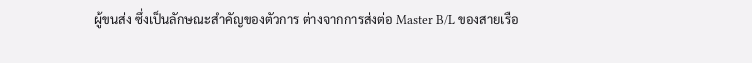ผู้ขนส่ง ซึ่งเป็นลักษณะสำคัญของตัวการ ต่างจากการส่งต่อ Master B/L ของสายเรือ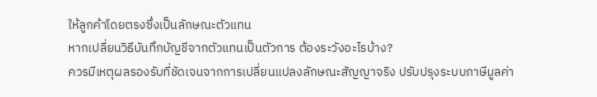ให้ลูกค้าโดยตรงซึ่งเป็นลักษณะตัวแทน
หากเปลี่ยนวิธีบันทึกบัญชีจากตัวแทนเป็นตัวการ ต้องระวังอะไรบ้าง?
ควรมีเหตุผลรองรับที่ชัดเจนจากการเปลี่ยนแปลงลักษณะสัญญาจริง ปรับปรุงระบบภาษีมูลค่า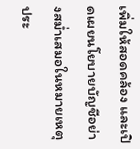เพิ่มให้สอดคล้อง และเปิดเผยนโยบายบัญชีอย่างสม่ำเสมอในหมายเหตุประ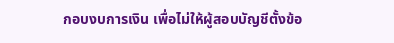กอบงบการเงิน เพื่อไม่ให้ผู้สอบบัญชีตั้งข้อ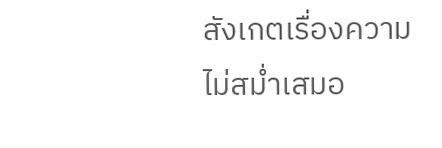สังเกตเรื่องความไม่สม่ำเสมอ